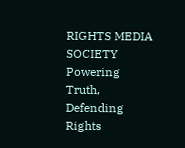RIGHTS MEDIA SOCIETY
Powering Truth, Defending Rights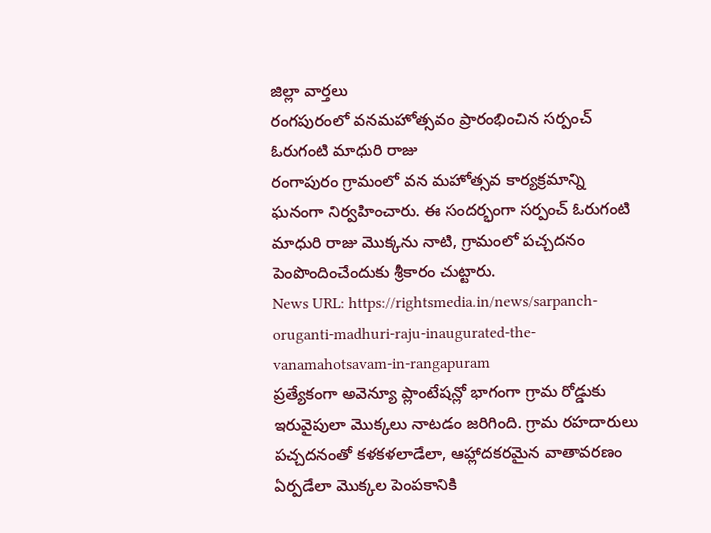జిల్లా వార్తలు
రంగపురంలో వనమహోత్సవం ప్రారంభించిన సర్పంచ్ ఓరుగంటి మాధురి రాజు
రంగాపురం గ్రామంలో వన మహోత్సవ కార్యక్రమాన్ని ఘనంగా నిర్వహించారు. ఈ సందర్భంగా సర్పంచ్ ఓరుగంటి మాధురి రాజు మొక్కను నాటి, గ్రామంలో పచ్చదనం పెంపొందించేందుకు శ్రీకారం చుట్టారు.
News URL: https://rightsmedia.in/news/sarpanch-oruganti-madhuri-raju-inaugurated-the-vanamahotsavam-in-rangapuram
ప్రత్యేకంగా అవెన్యూ ప్లాంటేషన్లో భాగంగా గ్రామ రోడ్డుకు ఇరువైపులా మొక్కలు నాటడం జరిగింది. గ్రామ రహదారులు పచ్చదనంతో కళకళలాడేలా, ఆహ్లాదకరమైన వాతావరణం ఏర్పడేలా మొక్కల పెంపకానికి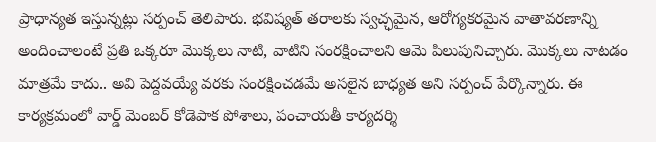ప్రాధాన్యత ఇస్తున్నట్లు సర్పంచ్ తెలిపారు. భవిష్యత్ తరాలకు స్వచ్ఛమైన, ఆరోగ్యకరమైన వాతావరణాన్ని అందించాలంటే ప్రతి ఒక్కరూ మొక్కలు నాటి, వాటిని సంరక్షించాలని ఆమె పిలుపునిచ్చారు. మొక్కలు నాటడం మాత్రమే కాదు.. అవి పెద్దవయ్యే వరకు సంరక్షించడమే అసలైన బాధ్యత అని సర్పంచ్ పేర్కొన్నారు. ఈ కార్యక్రమంలో వార్డ్ మెంబర్ కోడెపాక పోశాలు, పంచాయతీ కార్యదర్శి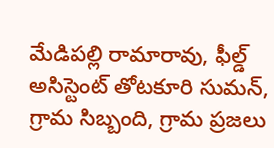మేడిపల్లి రామారావు, ఫీల్డ్ అసిస్టెంట్ తోటకూరి సుమన్, గ్రామ సిబ్బంది, గ్రామ ప్రజలు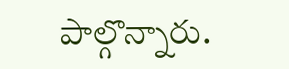పాల్గొన్నారు.